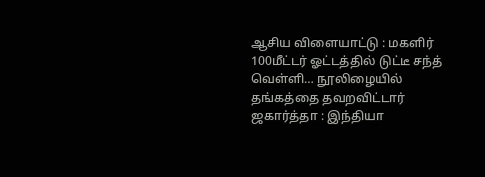ஆசிய விளையாட்டு : மகளிர் 100மீட்டர் ஓட்டத்தில் டுட்டீ சந்த் வெள்ளி… நூலிழையில் தங்கத்தை தவறவிட்டார்
ஜகார்த்தா : இந்தியா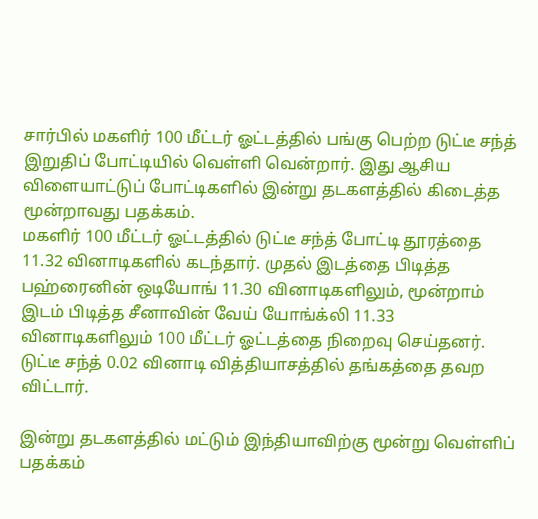சார்பில் மகளிர் 100 மீட்டர் ஓட்டத்தில் பங்கு பெற்ற டுட்டீ சந்த் இறுதிப் போட்டியில் வெள்ளி வென்றார். இது ஆசிய விளையாட்டுப் போட்டிகளில் இன்று தடகளத்தில் கிடைத்த மூன்றாவது பதக்கம்.
மகளிர் 100 மீட்டர் ஓட்டத்தில் டுட்டீ சந்த் போட்டி தூரத்தை 11.32 வினாடிகளில் கடந்தார். முதல் இடத்தை பிடித்த பஹ்ரைனின் ஒடியோங் 11.30 வினாடிகளிலும், மூன்றாம் இடம் பிடித்த சீனாவின் வேய் யோங்க்லி 11.33 வினாடிகளிலும் 100 மீட்டர் ஓட்டத்தை நிறைவு செய்தனர். டுட்டீ சந்த் 0.02 வினாடி வித்தியாசத்தில் தங்கத்தை தவற விட்டார்.

இன்று தடகளத்தில் மட்டும் இந்தியாவிற்கு மூன்று வெள்ளிப் பதக்கம்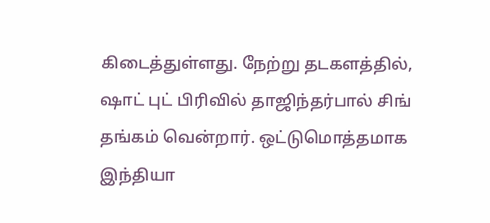கிடைத்துள்ளது. நேற்று தடகளத்தில், ஷாட் புட் பிரிவில் தாஜிந்தர்பால் சிங் தங்கம் வென்றார். ஒட்டுமொத்தமாக இந்தியா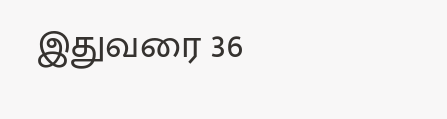இதுவரை 36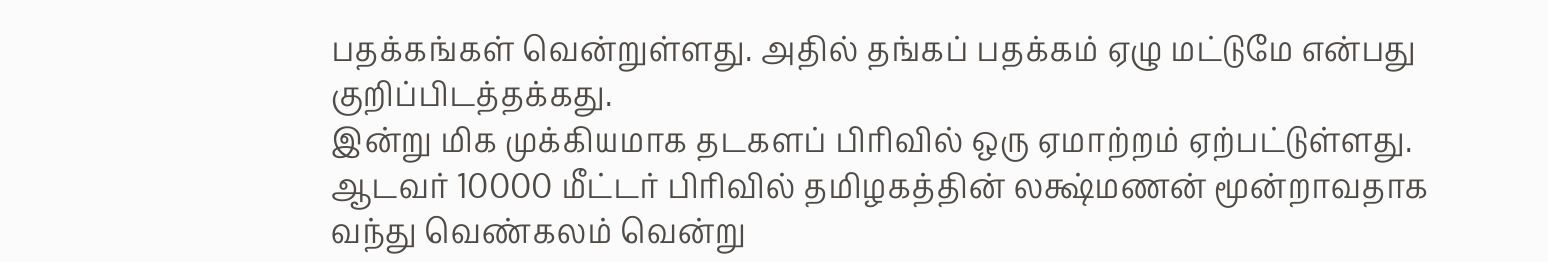பதக்கங்கள் வென்றுள்ளது. அதில் தங்கப் பதக்கம் ஏழு மட்டுமே என்பது குறிப்பிடத்தக்கது.
இன்று மிக முக்கியமாக தடகளப் பிரிவில் ஒரு ஏமாற்றம் ஏற்பட்டுள்ளது. ஆடவர் 10000 மீட்டர் பிரிவில் தமிழகத்தின் லக்ஷ்மணன் மூன்றாவதாக வந்து வெண்கலம் வென்று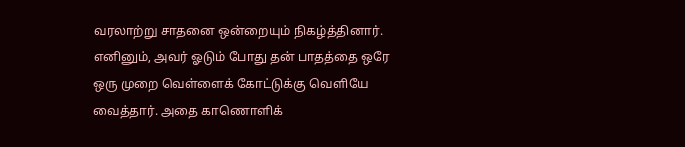வரலாற்று சாதனை ஒன்றையும் நிகழ்த்தினார். எனினும், அவர் ஓடும் போது தன் பாதத்தை ஒரே ஒரு முறை வெள்ளைக் கோட்டுக்கு வெளியே வைத்தார். அதை காணொளிக்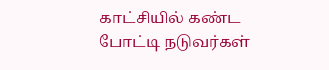காட்சியில் கண்ட போட்டி நடுவர்கள்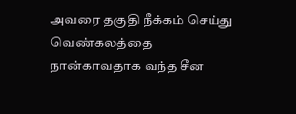அவரை தகுதி நீக்கம் செய்து வெண்கலத்தை நான்காவதாக வந்த சீன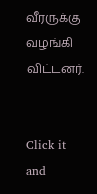வீரருக்கு வழங்கி விட்டனர்.


Click it and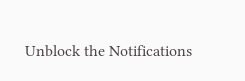Unblock the Notifications